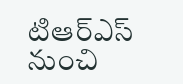టిఆర్ఎస్ నుంచి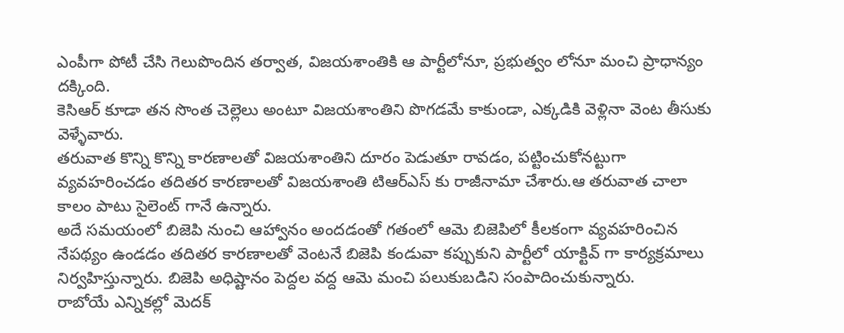ఎంపీగా పోటీ చేసి గెలుపొందిన తర్వాత, విజయశాంతికి ఆ పార్టీలోనూ, ప్రభుత్వం లోనూ మంచి ప్రాధాన్యం దక్కింది.
కెసిఆర్ కూడా తన సొంత చెల్లెలు అంటూ విజయశాంతిని పొగడమే కాకుండా, ఎక్కడికి వెళ్లినా వెంట తీసుకు వెళ్ళేవారు.
తరువాత కొన్ని కొన్ని కారణాలతో విజయశాంతిని దూరం పెడుతూ రావడం, పట్టించుకోనట్టుగా వ్యవహరించడం తదితర కారణాలతో విజయశాంతి టిఆర్ఎస్ కు రాజీనామా చేశారు.ఆ తరువాత చాలా కాలం పాటు సైలెంట్ గానే ఉన్నారు.
అదే సమయంలో బిజెపి నుంచి ఆహ్వానం అందడంతో గతంలో ఆమె బిజెపిలో కీలకంగా వ్యవహరించిన నేపథ్యం ఉండడం తదితర కారణాలతో వెంటనే బిజెపి కండువా కప్పుకుని పార్టీలో యాక్టివ్ గా కార్యక్రమాలు నిర్వహిస్తున్నారు. బిజెపి అధిష్టానం పెద్దల వద్ద ఆమె మంచి పలుకుబడిని సంపాదించుకున్నారు.
రాబోయే ఎన్నికల్లో మెదక్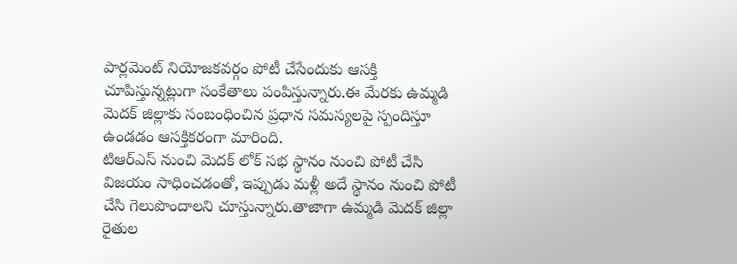పార్లమెంట్ నియోజకవర్గం పోటీ చేసేందుకు ఆసక్తి చూపిస్తున్నట్లుగా సంకేతాలు పంపిస్తున్నారు.ఈ మేరకు ఉమ్మడి మెదక్ జిల్లాకు సంబంధించిన ప్రధాన సమస్యలపై స్పందిస్తూ ఉండడం ఆసక్తికరంగా మారింది.
టిఆర్ఎస్ నుంచి మెదక్ లోక్ సభ స్థానం నుంచి పోటీ చేసి విజయం సాధించడంతో, ఇప్పుడు మళ్లీ అదే స్థానం నుంచి పోటీ చేసి గెలుపొందాలని చూస్తున్నారు.తాజాగా ఉమ్మడి మెదక్ జిల్లా రైతుల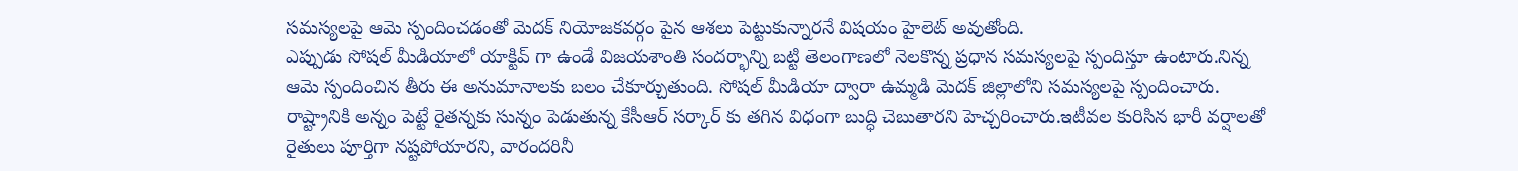సమస్యలపై ఆమె స్పందించడంతో మెదక్ నియోజకవర్గం పైన ఆశలు పెట్టుకున్నారనే విషయం హైలెట్ అవుతోంది.
ఎప్పుడు సోషల్ మీడియాలో యాక్టివ్ గా ఉండే విజయశాంతి సందర్భాన్ని బట్టి తెలంగాణలో నెలకొన్న ప్రధాన సమస్యలపై స్పందిస్తూ ఉంటారు.నిన్న
ఆమె స్పందించిన తీరు ఈ అనుమానాలకు బలం చేకూర్చుతుంది. సోషల్ మీడియా ద్వారా ఉమ్మడి మెదక్ జిల్లాలోని సమస్యలపై స్పందించారు.
రాష్ట్రానికి అన్నం పెట్టే రైతన్నకు సున్నం పెడుతున్న కేసీఆర్ సర్కార్ కు తగిన విధంగా బుద్ధి చెబుతారని హెచ్చరించారు.ఇటీవల కురిసిన భారీ వర్షాలతో రైతులు పూర్తిగా నష్టపోయారని, వారందరినీ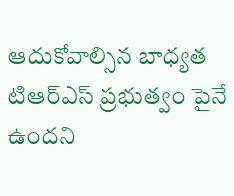ఆదుకోవాల్సిన బాధ్యత టిఆర్ఎస్ ప్రభుత్వం పైనే ఉందని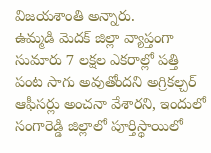విజయశాంతి అన్నారు.
ఉమ్మడి మెదక్ జిల్లా వ్యాప్తంగా సుమారు 7 లక్షల ఎకరాల్లో పత్తి పంట సాగు అవుతోందని అగ్రికల్చర్ ఆఫీసర్లు అంచనా వేశారని, ఇందులో సంగారెడ్డి జిల్లాలో పూర్తిస్థాయిలో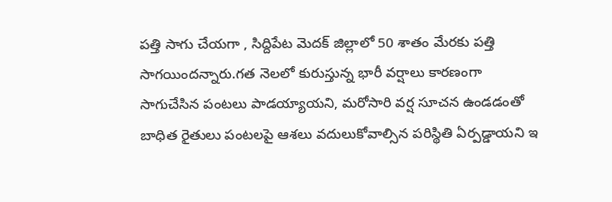పత్తి సాగు చేయగా , సిద్దిపేట మెదక్ జిల్లాలో 50 శాతం మేరకు పత్తి సాగయిందన్నారు.గత నెలలో కురుస్తున్న భారీ వర్షాలు కారణంగా సాగుచేసిన పంటలు పాడయ్యాయని, మరోసారి వర్ష సూచన ఉండడంతో బాధిత రైతులు పంటలపై ఆశలు వదులుకోవాల్సిన పరిస్థితి ఏర్పడ్డాయని ఇ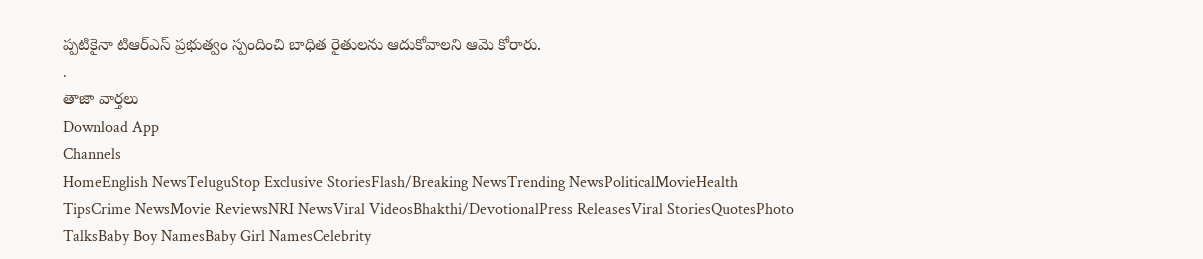ప్పటికైనా టిఆర్ఎస్ ప్రభుత్వం స్పందించి బాధిత రైతులను ఆదుకోవాలని ఆమె కోరారు.
.
తాజా వార్తలు
Download App
Channels
HomeEnglish NewsTeluguStop Exclusive StoriesFlash/Breaking NewsTrending NewsPoliticalMovieHealth TipsCrime NewsMovie ReviewsNRI NewsViral VideosBhakthi/DevotionalPress ReleasesViral StoriesQuotesPhoto TalksBaby Boy NamesBaby Girl NamesCelebrity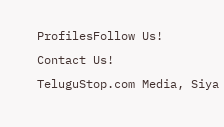ProfilesFollow Us!
Contact Us!
TeluguStop.com Media, Siya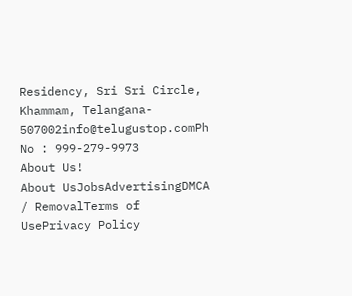Residency, Sri Sri Circle, Khammam, Telangana- 507002info@telugustop.comPh No : 999-279-9973
About Us!
About UsJobsAdvertisingDMCA / RemovalTerms of UsePrivacy Policy